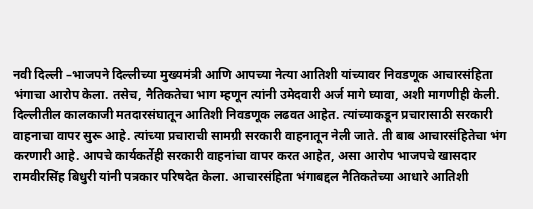नवी दिल्ली –भाजपने दिल्लीच्या मुख्यमंत्री आणि आपच्या नेत्या आतिशी यांच्यावर निवडणूक आचारसंहिता भंगाचा आरोप केला. तसेच, नैतिकतेचा भाग म्हणून त्यांनी उमेदवारी अर्ज मागे घ्यावा, अशी मागणीही केली. दिल्लीतील कालकाजी मतदारसंघातून आतिशी निवडणूक लढवत आहेत. त्यांच्याकडून प्रचारासाठी सरकारी वाहनाचा वापर सुरू आहे. त्यांच्या प्रचाराची सामग्री सरकारी वाहनातून नेली जाते. ती बाब आचारसंहितेचा भंग करणारी आहे. आपचे कार्यकर्तेही सरकारी वाहनांचा वापर करत आहेत, असा आरोप भाजपचे खासदार रामवीरसिंह बिधुरी यांनी पत्रकार परिषदेत केला. आचारसंहिता भंगाबद्दल नैतिकतेच्या आधारे आतिशी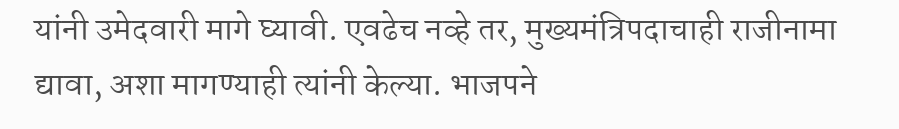यांनी उमेदवारी मागे घ्यावी. एवढेच नव्हे तर, मुख्यमंत्रिपदाचाही राजीनामा द्यावा, अशा मागण्याही त्यांनी केल्या. भाजपने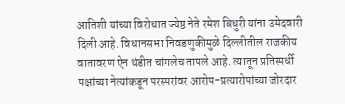आतिशी यांच्या विरोधात ज्येष्ठ नेते रमेश बिधुरी यांना उमेदवारी दिली आहे. विधानसभा निवडणुकीमुळे दिल्लीतील राजकीय वातावरण ऐन थंडीत चांगलेच तापले आहे. त्यातून प्रतिस्पर्धी पक्षांच्या नेत्यांकडून परस्परांवर आरोप-प्रत्यारोपांच्या जोरदार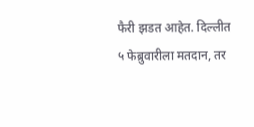फैरी झडत आहेत. दिल्लीत ५ फेब्रुवारीला मतदान, तर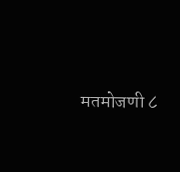मतमोजणी ८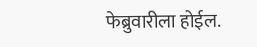फेब्रुवारीला होईल.